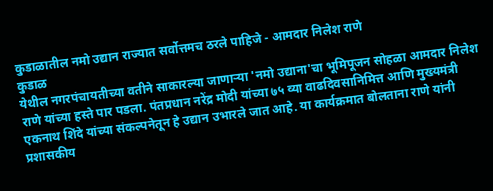कुडाळातील नमो उद्यान राज्यात सर्वोत्तमच ठरले पाहिजे - आमदार निलेश राणे
कुडाळ
येथील नगरपंचायतीच्या वतीने साकारल्या जाणाऱ्या 'नमो उद्याना'चा भूमिपूजन सोहळा आमदार निलेश राणे यांच्या हस्ते पार पडला. पंतप्रधान नरेंद्र मोदी यांच्या ७५ व्या वाढदिवसानिमित्त आणि मुख्यमंत्री एकनाथ शिंदे यांच्या संकल्पनेतून हे उद्यान उभारले जात आहे. या कार्यक्रमात बोलताना राणे यांनी प्रशासकीय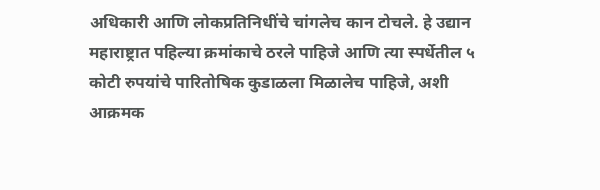अधिकारी आणि लोकप्रतिनिधींचे चांगलेच कान टोचले. हे उद्यान महाराष्ट्रात पहिल्या क्रमांकाचे ठरले पाहिजे आणि त्या स्पर्धेतील ५ कोटी रुपयांचे पारितोषिक कुडाळला मिळालेच पाहिजे, अशी आक्रमक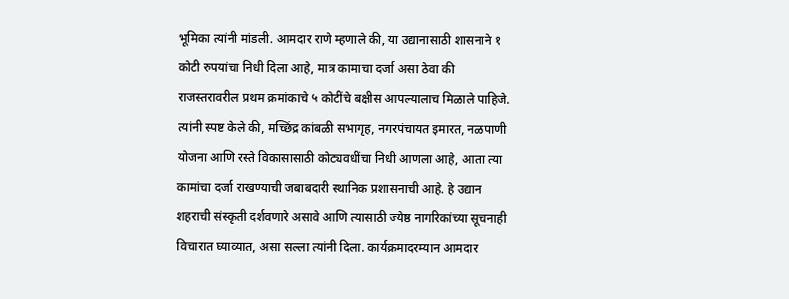भूमिका त्यांनी मांडली. आमदार राणे म्हणाले की, या उद्यानासाठी शासनाने १ कोटी रुपयांचा निधी दिला आहे, मात्र कामाचा दर्जा असा ठेवा की राजस्तरावरील प्रथम क्रमांकाचे ५ कोटींचे बक्षीस आपल्यालाच मिळाले पाहिजे. त्यांनी स्पष्ट केले की, मच्छिंद्र कांबळी सभागृह, नगरपंचायत इमारत, नळपाणी योजना आणि रस्ते विकासासाठी कोट्यवधींचा निधी आणला आहे, आता त्या कामांचा दर्जा राखण्याची जबाबदारी स्थानिक प्रशासनाची आहे. हे उद्यान शहराची संस्कृती दर्शवणारे असावे आणि त्यासाठी ज्येष्ठ नागरिकांच्या सूचनाही विचारात घ्याव्यात, असा सल्ला त्यांनी दिला. कार्यक्रमादरम्यान आमदार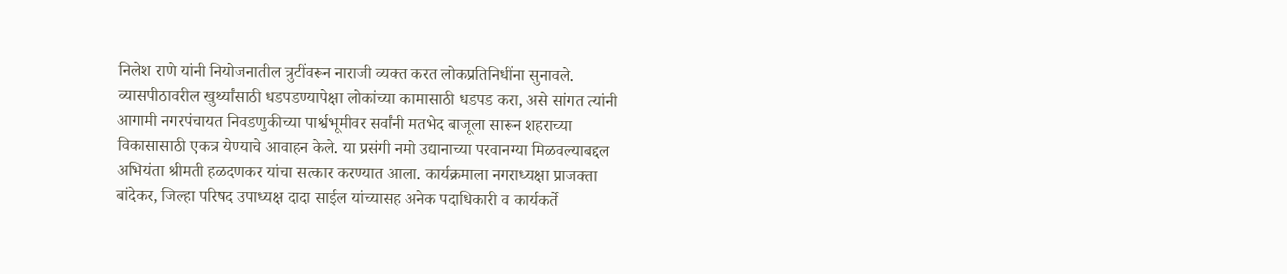निलेश राणे यांनी नियोजनातील त्रुटींवरून नाराजी व्यक्त करत लोकप्रतिनिधींना सुनावले. व्यासपीठावरील खुर्थ्यांसाठी धडपडण्यापेक्षा लोकांच्या कामासाठी धडपड करा, असे सांगत त्यांनी आगामी नगरपंचायत निवडणुकीच्या पार्श्वभूमीवर सर्वांनी मतभेद बाजूला सारून शहराच्या विकासासाठी एकत्र येण्याचे आवाहन केले. या प्रसंगी नमो उद्यानाच्या परवानग्या मिळवल्याबद्दल अभियंता श्रीमती हळदणकर यांचा सत्कार करण्यात आला. कार्यक्रमाला नगराध्यक्षा प्राजक्ता बांदेकर, जिल्हा परिषद उपाध्यक्ष दादा साईल यांच्यासह अनेक पदाधिकारी व कार्यकर्ते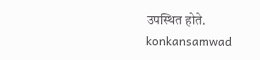उपस्थित होते.
konkansamwad